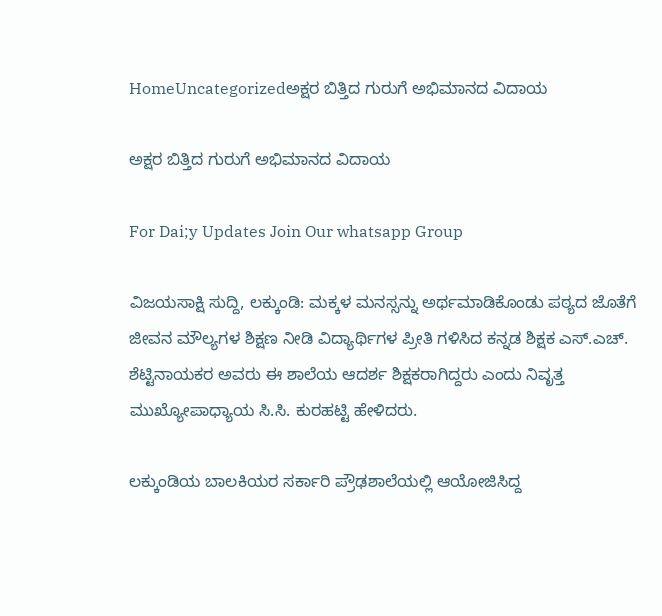HomeUncategorizedಅಕ್ಷರ ಬಿತ್ತಿದ ಗುರುಗೆ ಅಭಿಮಾನದ ವಿದಾಯ

ಅಕ್ಷರ ಬಿತ್ತಿದ ಗುರುಗೆ ಅಭಿಮಾನದ ವಿದಾಯ

For Dai;y Updates Join Our whatsapp Group

ವಿಜಯಸಾಕ್ಷಿ ಸುದ್ದಿ, ಲಕ್ಕುಂಡಿ: ಮಕ್ಕಳ ಮನಸ್ಸನ್ನು ಅರ್ಥಮಾಡಿಕೊಂಡು ಪಠ್ಯದ ಜೊತೆಗೆ ಜೀವನ ಮೌಲ್ಯಗಳ ಶಿಕ್ಷಣ ನೀಡಿ ವಿದ್ಯಾರ್ಥಿಗಳ ಪ್ರೀತಿ ಗಳಿಸಿದ ಕನ್ನಡ ಶಿಕ್ಷಕ ಎಸ್.ಎಚ್. ಶೆಟ್ಟಿನಾಯಕರ ಅವರು ಈ ಶಾಲೆಯ ಆದರ್ಶ ಶಿಕ್ಷಕರಾಗಿದ್ದರು ಎಂದು ನಿವೃತ್ತ ಮುಖ್ಯೋಪಾಧ್ಯಾಯ ಸಿ.ಸಿ. ಕುರಹಟ್ಟಿ ಹೇಳಿದರು.

ಲಕ್ಕುಂಡಿಯ ಬಾಲಕಿಯರ ಸರ್ಕಾರಿ ಪ್ರೌಢಶಾಲೆಯಲ್ಲಿ ಆಯೋಜಿಸಿದ್ದ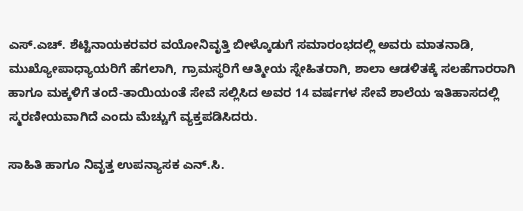ಎಸ್.ಎಚ್. ಶೆಟ್ಟಿನಾಯಕರವರ ವಯೋನಿವೃತ್ತಿ ಬೀಳ್ಕೊಡುಗೆ ಸಮಾರಂಭದಲ್ಲಿ ಅವರು ಮಾತನಾಡಿ, ಮುಖ್ಯೋಪಾಧ್ಯಾಯರಿಗೆ ಹೆಗಲಾಗಿ, ಗ್ರಾಮಸ್ಥರಿಗೆ ಆತ್ಮೀಯ ಸ್ನೇಹಿತರಾಗಿ, ಶಾಲಾ ಆಡಳಿತಕ್ಕೆ ಸಲಹೆಗಾರರಾಗಿ ಹಾಗೂ ಮಕ್ಕಳಿಗೆ ತಂದೆ-ತಾಯಿಯಂತೆ ಸೇವೆ ಸಲ್ಲಿಸಿದ ಅವರ 14 ವರ್ಷಗಳ ಸೇವೆ ಶಾಲೆಯ ಇತಿಹಾಸದಲ್ಲಿ ಸ್ಮರಣೀಯವಾಗಿದೆ ಎಂದು ಮೆಚ್ಚುಗೆ ವ್ಯಕ್ತಪಡಿಸಿದರು.

ಸಾಹಿತಿ ಹಾಗೂ ನಿವೃತ್ತ ಉಪನ್ಯಾಸಕ ಎನ್.ಸಿ.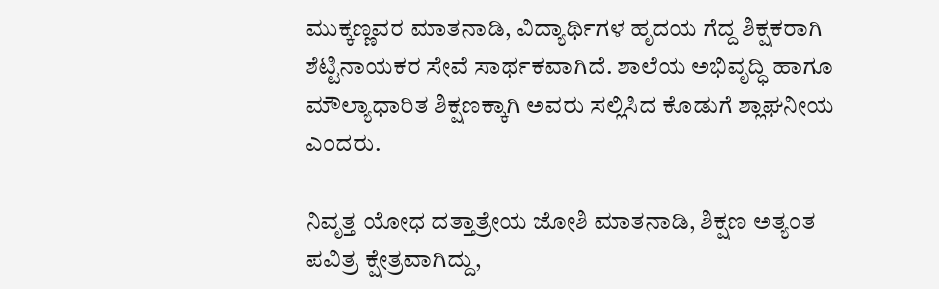ಮುಕ್ಕಣ್ಣವರ ಮಾತನಾಡಿ, ವಿದ್ಯಾರ್ಥಿಗಳ ಹೃದಯ ಗೆದ್ದ ಶಿಕ್ಷಕರಾಗಿ ಶೆಟ್ಟಿನಾಯಕರ ಸೇವೆ ಸಾರ್ಥಕವಾಗಿದೆ. ಶಾಲೆಯ ಅಭಿವೃದ್ಧಿ ಹಾಗೂ ಮೌಲ್ಯಾಧಾರಿತ ಶಿಕ್ಷಣಕ್ಕಾಗಿ ಅವರು ಸಲ್ಲಿಸಿದ ಕೊಡುಗೆ ಶ್ಲಾಘನೀಯ ಎಂದರು.

ನಿವೃತ್ತ ಯೋಧ ದತ್ತಾತ್ರೇಯ ಜೋಶಿ ಮಾತನಾಡಿ, ಶಿಕ್ಷಣ ಅತ್ಯಂತ ಪವಿತ್ರ ಕ್ಷೇತ್ರವಾಗಿದ್ದು,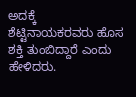ಅದಕ್ಕೆ ಶೆಟ್ಟಿನಾಯಕರವರು ಹೊಸ ಶಕ್ತಿ ತುಂಬಿದ್ದಾರೆ ಎಂದು ಹೇಳಿದರು.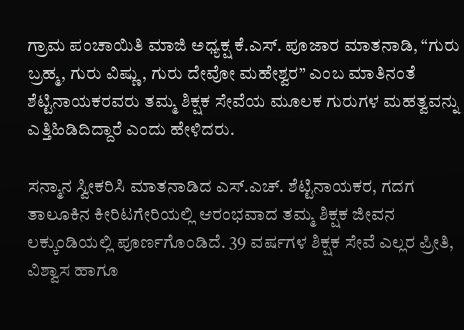ಗ್ರಾಮ ಪಂಚಾಯಿತಿ ಮಾಜಿ ಅಧ್ಯಕ್ಷ ಕೆ.ಎಸ್. ಪೂಜಾರ ಮಾತನಾಡಿ, “ಗುರು ಬ್ರಹ್ಮ, ಗುರು ವಿಷ್ಣು, ಗುರು ದೇವೋ ಮಹೇಶ್ವರ” ಎಂಬ ಮಾತಿನಂತೆ ಶೆಟ್ಟಿನಾಯಕರವರು ತಮ್ಮ ಶಿಕ್ಷಕ ಸೇವೆಯ ಮೂಲಕ ಗುರುಗಳ ಮಹತ್ವವನ್ನು ಎತ್ತಿಹಿಡಿದಿದ್ದಾರೆ ಎಂದು ಹೇಳಿದರು.

ಸನ್ಮಾನ ಸ್ವೀಕರಿಸಿ ಮಾತನಾಡಿದ ಎಸ್.ಎಚ್. ಶೆಟ್ಟಿನಾಯಕರ, ಗದಗ ತಾಲೂಕಿನ ಕೀರಿಟಗೇರಿಯಲ್ಲಿ ಆರಂಭವಾದ ತಮ್ಮ ಶಿಕ್ಷಕ ಜೀವನ ಲಕ್ಕುಂಡಿಯಲ್ಲಿ ಪೂರ್ಣಗೊಂಡಿದೆ. 39 ವರ್ಷಗಳ ಶಿಕ್ಷಕ ಸೇವೆ ಎಲ್ಲರ ಪ್ರೀತಿ, ವಿಶ್ವಾಸ ಹಾಗೂ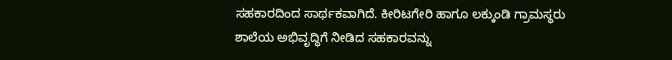ಸಹಕಾರದಿಂದ ಸಾರ್ಥಕವಾಗಿದೆ. ಕೀರಿಟಗೇರಿ ಹಾಗೂ ಲಕ್ಕುಂಡಿ ಗ್ರಾಮಸ್ಥರು ಶಾಲೆಯ ಅಭಿವೃದ್ಧಿಗೆ ನೀಡಿದ ಸಹಕಾರವನ್ನು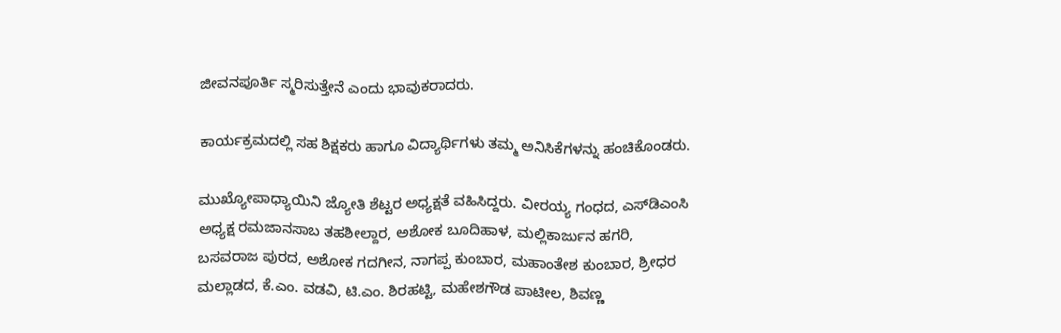ಜೀವನಪೂರ್ತಿ ಸ್ಮರಿಸುತ್ತೇನೆ ಎಂದು ಭಾವುಕರಾದರು.

ಕಾರ್ಯಕ್ರಮದಲ್ಲಿ ಸಹ ಶಿಕ್ಷಕರು ಹಾಗೂ ವಿದ್ಯಾರ್ಥಿಗಳು ತಮ್ಮ ಅನಿಸಿಕೆಗಳನ್ನು ಹಂಚಿಕೊಂಡರು.

ಮುಖ್ಯೋಪಾಧ್ಯಾಯಿನಿ ಜ್ಯೋತಿ ಶೆಟ್ಟರ ಅಧ್ಯಕ್ಷತೆ ವಹಿಸಿದ್ದರು. ವೀರಯ್ಯ ಗಂಧದ, ಎಸ್‌ಡಿಎಂಸಿ ಅಧ್ಯಕ್ಷ ರಮಜಾನಸಾಬ ತಹಶೀಲ್ದಾರ, ಅಶೋಕ ಬೂದಿಹಾಳ, ಮಲ್ಲಿಕಾರ್ಜುನ ಹಗರಿ, ಬಸವರಾಜ ಪುರದ, ಅಶೋಕ ಗದಗೀನ, ನಾಗಪ್ಪ ಕುಂಬಾರ, ಮಹಾಂತೇಶ ಕುಂಬಾರ, ಶ್ರೀಧರ ಮಲ್ಲಾಡದ, ಕೆ.ಎಂ. ವಡವಿ, ಟಿ.ಎಂ. ಶಿರಹಟ್ಟಿ, ಮಹೇಶಗೌಡ ಪಾಟೀಲ, ಶಿವಣ್ಣ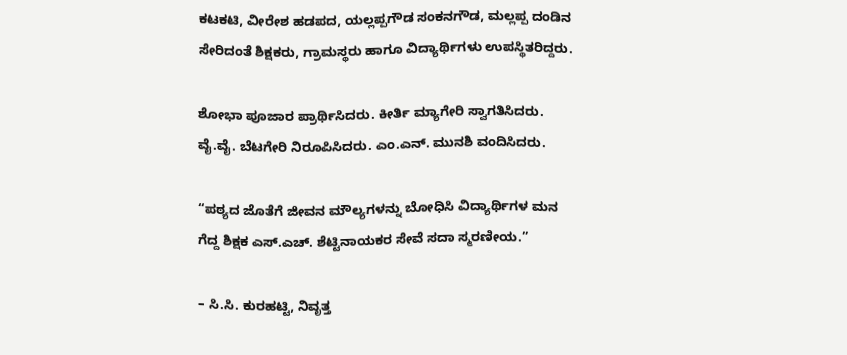ಕಟಕಟಿ, ವೀರೇಶ ಹಡಪದ, ಯಲ್ಲಪ್ಪಗೌಡ ಸಂಕನಗೌಡ, ಮಲ್ಲಪ್ಪ ದಂಡಿನ ಸೇರಿದಂತೆ ಶಿಕ್ಷಕರು, ಗ್ರಾಮಸ್ಥರು ಹಾಗೂ ವಿದ್ಯಾರ್ಥಿಗಳು ಉಪಸ್ಥಿತರಿದ್ದರು.

ಶೋಭಾ ಪೂಜಾರ ಪ್ರಾರ್ಥಿಸಿದರು. ಕೀರ್ತಿ ಮ್ಯಾಗೇರಿ ಸ್ವಾಗತಿಸಿದರು. ವೈ.ವೈ. ಬೆಟಗೇರಿ ನಿರೂಪಿಸಿದರು. ಎಂ.ಎನ್. ಮುನಶಿ ವಂದಿಸಿದರು.

“ಪಠ್ಯದ ಜೊತೆಗೆ ಜೀವನ ಮೌಲ್ಯಗಳನ್ನು ಬೋಧಿಸಿ ವಿದ್ಯಾರ್ಥಿಗಳ ಮನ ಗೆದ್ದ ಶಿಕ್ಷಕ ಎಸ್.ಎಚ್. ಶೆಟ್ಟಿನಾಯಕರ ಸೇವೆ ಸದಾ ಸ್ಮರಣೀಯ.”

– ಸಿ.ಸಿ. ಕುರಹಟ್ಟಿ, ನಿವೃತ್ತ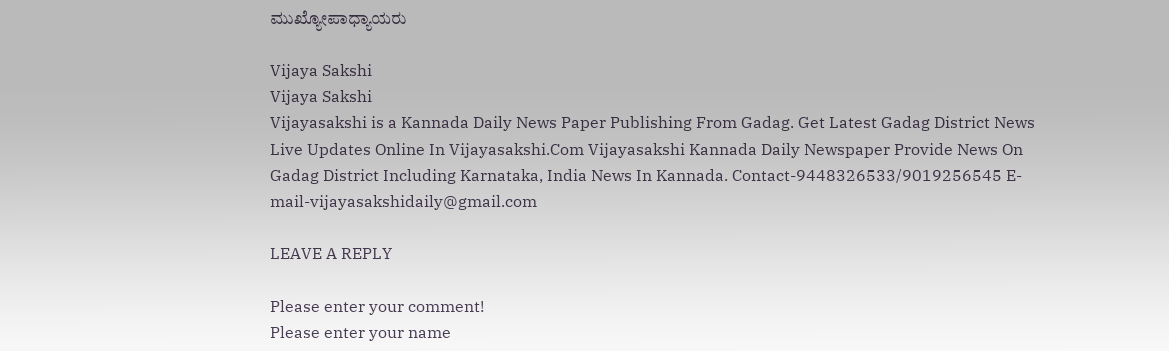ಮುಖ್ಯೋಪಾಧ್ಯಾಯರು

Vijaya Sakshi
Vijaya Sakshi
Vijayasakshi is a Kannada Daily News Paper Publishing From Gadag. Get Latest Gadag District News Live Updates Online In Vijayasakshi.Com Vijayasakshi Kannada Daily Newspaper Provide News On Gadag District Including Karnataka, India News In Kannada. Contact-9448326533/9019256545 E-mail-vijayasakshidaily@gmail.com

LEAVE A REPLY

Please enter your comment!
Please enter your name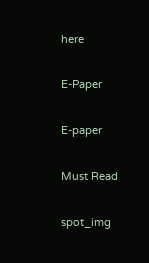here

E-Paper

E-paper

Must Read

spot_img